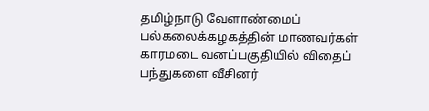தமிழ்நாடு வேளாண்மைப் பல்கலைக்கழகத்தின் மாணவர்கள் காரமடை வனப்பகுதியில் விதைப் பந்துகளை வீசினர்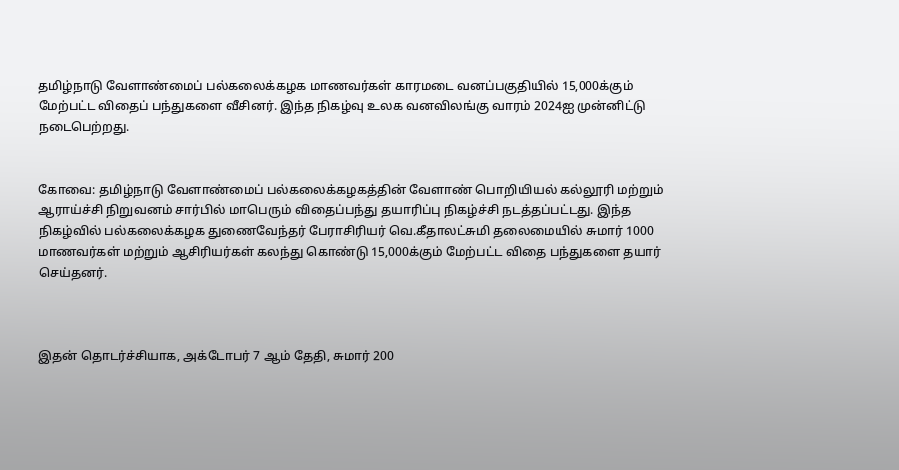தமிழ்நாடு வேளாண்மைப் பல்கலைக்கழக மாணவர்கள் காரமடை வனப்பகுதியில் 15,000க்கும் மேற்பட்ட விதைப் பந்துகளை வீசினர். இந்த நிகழ்வு உலக வனவிலங்கு வாரம் 2024ஐ முன்னிட்டு நடைபெற்றது.


கோவை: தமிழ்நாடு வேளாண்மைப் பல்கலைக்கழகத்தின் வேளாண் பொறியியல் கல்லூரி மற்றும் ஆராய்ச்சி நிறுவனம் சார்பில் மாபெரும் விதைப்பந்து தயாரிப்பு நிகழ்ச்சி நடத்தப்பட்டது. இந்த நிகழ்வில் பல்கலைக்கழக துணைவேந்தர் பேராசிரியர் வெ.கீதாலட்சுமி தலைமையில் சுமார் 1000 மாணவர்கள் மற்றும் ஆசிரியர்கள் கலந்து கொண்டு 15,000க்கும் மேற்பட்ட விதை பந்துகளை தயார் செய்தனர்.



இதன் தொடர்ச்சியாக, அக்டோபர் 7 ஆம் தேதி, சுமார் 200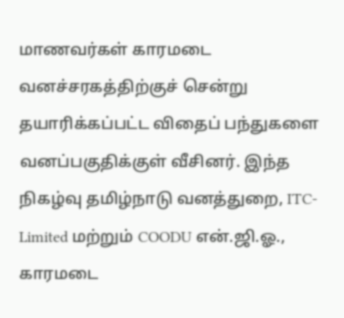மாணவர்கள் காரமடை வனச்சரகத்திற்குச் சென்று தயாரிக்கப்பட்ட விதைப் பந்துகளை வனப்பகுதிக்குள் வீசினர். இந்த நிகழ்வு தமிழ்நாடு வனத்துறை, ITC-Limited மற்றும் COODU என்.ஜி.ஓ., காரமடை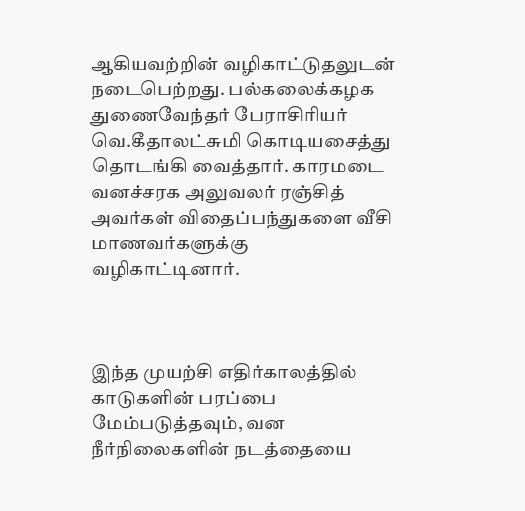ஆகியவற்றின் வழிகாட்டுதலுடன் நடைபெற்றது. பல்கலைக்கழக துணைவேந்தர் பேராசிரியர் வெ.கீதாலட்சுமி கொடியசைத்து தொடங்கி வைத்தார். காரமடை வனச்சரக அலுவலர் ரஞ்சித் அவர்கள் விதைப்பந்துகளை வீசி மாணவர்களுக்கு வழிகாட்டினார்.



இந்த முயற்சி எதிர்காலத்தில் காடுகளின் பரப்பை மேம்படுத்தவும், வன நீர்நிலைகளின் நடத்தையை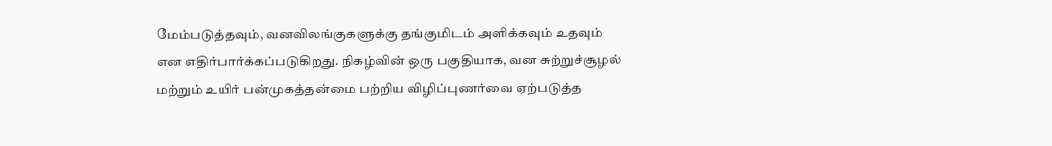மேம்படுத்தவும், வனவிலங்குகளுக்கு தங்குமிடம் அளிக்கவும் உதவும் என எதிர்பார்க்கப்படுகிறது. நிகழ்வின் ஒரு பகுதியாக, வன சுற்றுச்சூழல் மற்றும் உயிர் பன்முகத்தன்மை பற்றிய விழிப்புணர்வை ஏற்படுத்த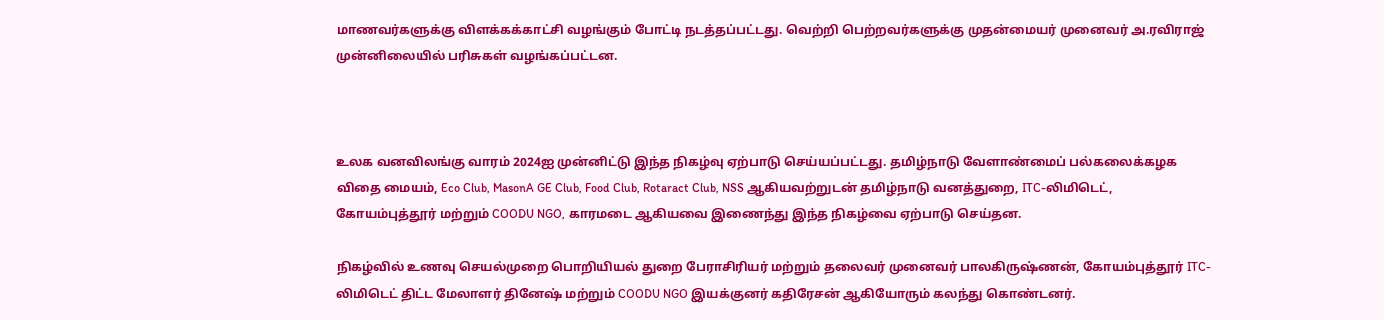மாணவர்களுக்கு விளக்கக்காட்சி வழங்கும் போட்டி நடத்தப்பட்டது. வெற்றி பெற்றவர்களுக்கு முதன்மையர் முனைவர் அ.ரவிராஜ் முன்னிலையில் பரிசுகள் வழங்கப்பட்டன.



உலக வனவிலங்கு வாரம் 2024ஐ முன்னிட்டு இந்த நிகழ்வு ஏற்பாடு செய்யப்பட்டது. தமிழ்நாடு வேளாண்மைப் பல்கலைக்கழக விதை மையம், Eco Club, MasonA GE Club, Food Club, Rotaract Club, NSS ஆகியவற்றுடன் தமிழ்நாடு வனத்துறை, ITC-லிமிடெட், கோயம்புத்தூர் மற்றும் COODU NGO, காரமடை ஆகியவை இணைந்து இந்த நிகழ்வை ஏற்பாடு செய்தன.

நிகழ்வில் உணவு செயல்முறை பொறியியல் துறை பேராசிரியர் மற்றும் தலைவர் முனைவர் பாலகிருஷ்ணன், கோயம்புத்தூர் ITC-லிமிடெட் திட்ட மேலாளர் தினேஷ் மற்றும் COODU NGO இயக்குனர் கதிரேசன் ஆகியோரும் கலந்து கொண்டனர்.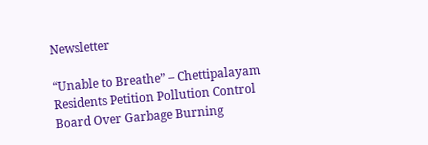Newsletter

“Unable to Breathe” – Chettipalayam Residents Petition Pollution Control Board Over Garbage Burning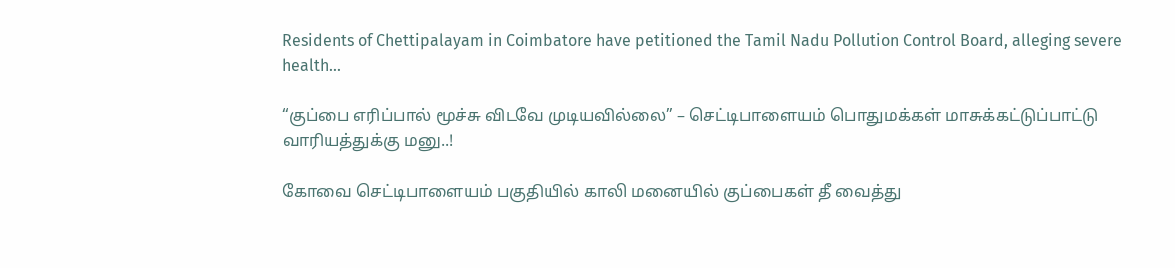Residents of Chettipalayam in Coimbatore have petitioned the Tamil Nadu Pollution Control Board, alleging severe health...

“குப்பை எரிப்பால் மூச்சு விடவே முடியவில்லை” – செட்டிபாளையம் பொதுமக்கள் மாசுக்கட்டுப்பாட்டு வாரியத்துக்கு மனு..!

கோவை செட்டிபாளையம் பகுதியில் காலி மனையில் குப்பைகள் தீ வைத்து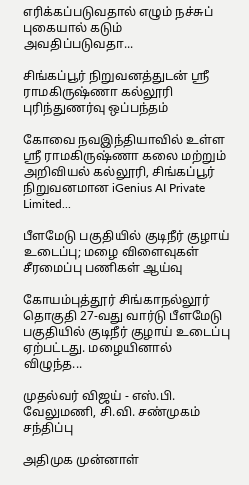எரிக்கப்படுவதால் எழும் நச்சுப் புகையால் கடும் அவதிப்படுவதா...

சிங்கப்பூர் நிறுவனத்துடன் ஸ்ரீ ராமகிருஷ்ணா கல்லூரி புரிந்துணர்வு ஒப்பந்தம்

கோவை நவஇந்தியாவில் உள்ள ஸ்ரீ ராமகிருஷ்ணா கலை மற்றும் அறிவியல் கல்லூரி, சிங்கப்பூர் நிறுவனமான iGenius AI Private Limited...

பீளமேடு பகுதியில் குடிநீர் குழாய் உடைப்பு; மழை விளைவுகள் சீரமைப்பு பணிகள் ஆய்வு

கோயம்புத்தூர் சிங்காநல்லூர் தொகுதி 27-வது வார்டு பீளமேடு பகுதியில் குடிநீர் குழாய் உடைப்பு ஏற்பட்டது. மழையினால் விழுந்த...

முதல்வர் விஜய் - எஸ்.பி. வேலுமணி, சி.வி. சண்முகம் சந்திப்பு

அதிமுக முன்னாள்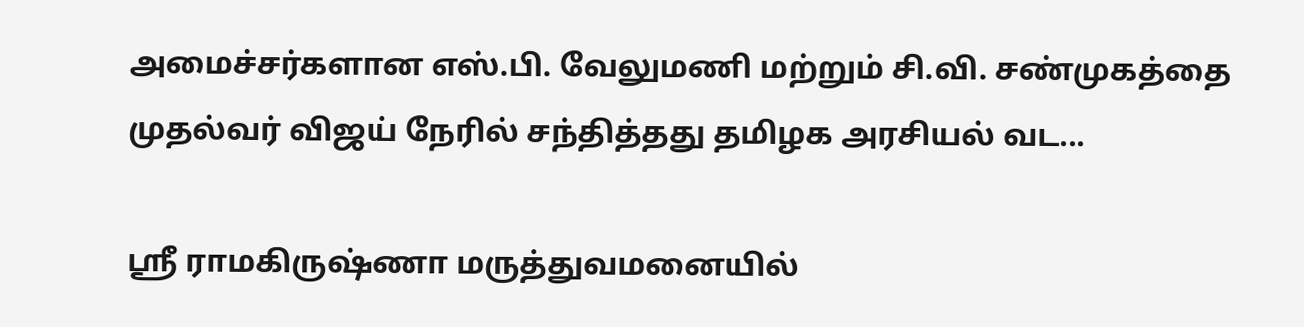அமைச்சர்களான எஸ்.பி. வேலுமணி மற்றும் சி.வி. சண்முகத்தை முதல்வர் விஜய் நேரில் சந்தித்தது தமிழக அரசியல் வட...

ஸ்ரீ ராமகிருஷ்ணா மருத்துவமனையில்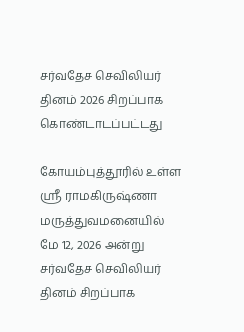சர்வதேச செவிலியர் தினம் 2026 சிறப்பாக கொண்டாடப்பட்டது

கோயம்புத்தூரில் உள்ள ஸ்ரீ ராமகிருஷ்ணா மருத்துவமனையில் மே 12, 2026 அன்று சர்வதேச செவிலியர் தினம் சிறப்பாக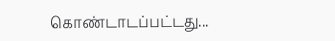கொண்டாடப்பட்டது...